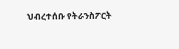ህብረተሰቡ የትራንስፖርት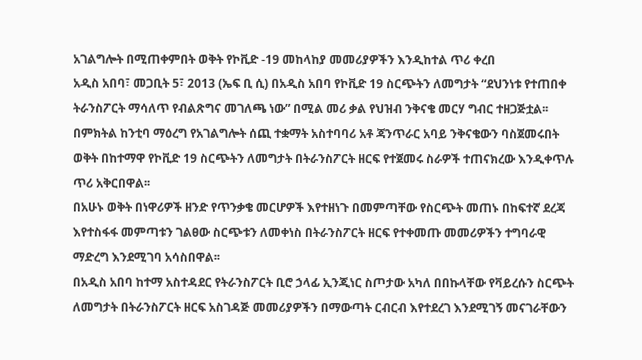አገልግሎት በሚጠቀምበት ወቅት የኮቪድ -19 መከላከያ መመሪያዎችን እንዲከተል ጥሪ ቀረበ
አዲስ አበባ፣ መጋቢት 5፣ 2013 (ኤፍ ቢ ሲ) በአዲስ አበባ የኮቪድ 19 ስርጭትን ለመግታት “ደህንነቱ የተጠበቀ ትራንስፖርት ማሳለጥ የብልጽግና መገለጫ ነው” በሚል መሪ ቃል የህዝብ ንቅናቄ መርሃ ግብር ተዘጋጅቷል፡፡
በምክትል ከንቲባ ማዕረግ የአገልግሎት ሰጪ ተቋማት አስተባባሪ አቶ ጃንጥራር አባይ ንቅናቄውን ባስጀመሩበት ወቅት በከተማዋ የኮቪድ 19 ስርጭትን ለመግታት በትራንስፖርት ዘርፍ የተጀመሩ ስራዎች ተጠናክረው እንዲቀጥሉ ጥሪ አቅርበዋል፡፡
በአሁኑ ወቅት በነዋሪዎች ዘንድ የጥንቃቄ መርሆዎች እየተዘነጉ በመምጣቸው የስርጭት መጠኑ በከፍተኛ ደረጃ እየተስፋፋ መምጣቱን ገልፀው ስርጭቱን ለመቀነስ በትራንስፖርት ዘርፍ የተቀመጡ መመሪዎችን ተግባራዊ ማድረግ እንደሚገባ አሳስበዋል፡፡
በአዲስ አበባ ከተማ አስተዳደር የትራንስፖርት ቢሮ ኃላፊ ኢንጂነር ስጦታው አካለ በበኩላቸው የቫይረሱን ስርጭት ለመግታት በትራንስፖርት ዘርፍ አስገዳጅ መመሪያዎችን በማውጣት ርብርብ እየተደረገ እንደሚገኝ መናገራቸውን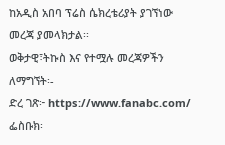ከአዲስ አበባ ፕሬስ ሴክረቴሪያት ያገኘነው መረጃ ያመላክታል፡፡
ወቅታዊ፣ትኩስ እና የተሟሉ መረጃዎችን ለማግኘት፡-
ድረ ገጽ፦ https://www.fanabc.com/
ፌስቡክ፡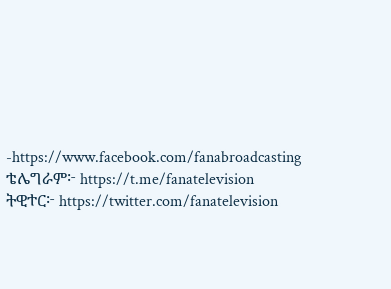-https://www.facebook.com/fanabroadcasting
ቴሌግራም፦ https://t.me/fanatelevision
ትዊተር፦ https://twitter.com/fanatelevision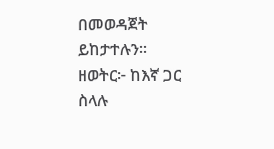በመወዳጀት ይከታተሉን፡፡
ዘወትር፦ ከእኛ ጋር ስላሉ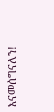እናመሰግናለን!